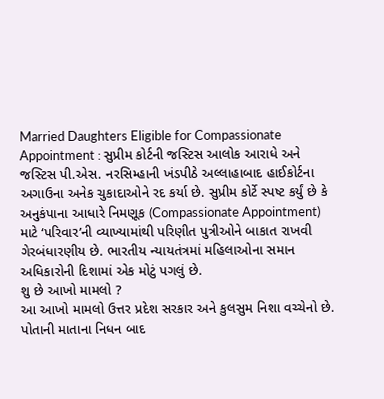Married Daughters Eligible for Compassionate Appointment : સુપ્રીમ કોર્ટની જસ્ટિસ આલોક આરાધે અને જસ્ટિસ પી.એસ. નરસિમ્હાની ખંડપીઠે અલ્લાહાબાદ હાઈકોર્ટના અગાઉના અનેક ચુકાદાઓને રદ કર્યા છે. સુપ્રીમ કોર્ટે સ્પષ્ટ કર્યું છે કે અનુકંપાના આધારે નિમણૂક (Compassionate Appointment) માટે ‘પરિવાર’ની વ્યાખ્યામાંથી પરિણીત પુત્રીઓને બાકાત રાખવી ગેરબંધારણીય છે. ભારતીય ન્યાયતંત્રમાં મહિલાઓના સમાન અધિકારોની દિશામાં એક મોટું પગલું છે.
શુ છે આખો મામલો ?
આ આખો મામલો ઉત્તર પ્રદેશ સરકાર અને કુલસુમ નિશા વચ્ચેનો છે. પોતાની માતાના નિધન બાદ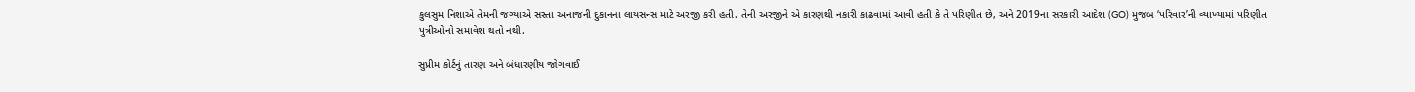કુલસુમ નિશાએ તેમની જગ્યાએ સસ્તા અનાજની દુકાનના લાયસન્સ માટે અરજી કરી હતી. તેની અરજીને એ કારણથી નકારી કાઢવામાં આવી હતી કે તે પરિણીત છે, અને 2019ના સરકારી આદેશ (GO) મુજબ ‘પરિવાર’ની વ્યાખ્યામાં પરિણીત પુત્રીઓનો સમાવેશ થતો નથી.

સુપ્રીમ કોર્ટનું તારણ અને બંધારણીય જોગવાઈ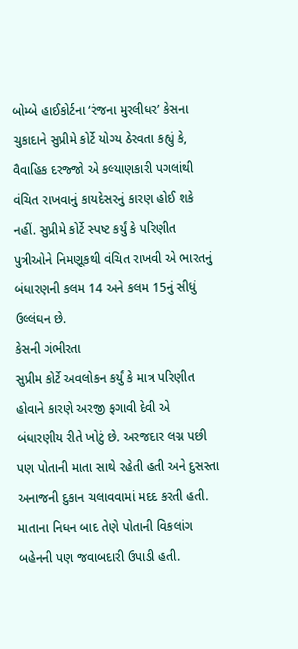બોમ્બે હાઈકોર્ટના ‘રંજના મુરલીધર’ કેસના ચુકાદાને સુપ્રીમે કોર્ટે યોગ્ય ઠેરવતા કહ્યું કે, વૈવાહિક દરજ્જો એ કલ્યાણકારી પગલાંથી વંચિત રાખવાનું કાયદેસરનું કારણ હોઈ શકે નહીં. સુપ્રીમે કોર્ટે સ્પષ્ટ કર્યું કે પરિણીત પુત્રીઓને નિમણૂકથી વંચિત રાખવી એ ભારતનું બંધારણની કલમ 14 અને કલમ 15નું સીધું ઉલ્લંઘન છે.
કેસની ગંભીરતા
સુપ્રીમ કોર્ટે અવલોકન કર્યું કે માત્ર પરિણીત હોવાને કારણે અરજી ફગાવી દેવી એ બંધારણીય રીતે ખોટું છે. અરજદાર લગ્ન પછી પણ પોતાની માતા સાથે રહેતી હતી અને દુસસ્તા અનાજની દુકાન ચલાવવામાં મદદ કરતી હતી. માતાના નિધન બાદ તેણે પોતાની વિકલાંગ બહેનની પણ જવાબદારી ઉપાડી હતી.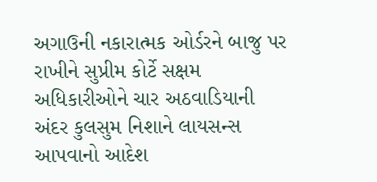અગાઉની નકારાત્મક ઓર્ડરને બાજુ પર રાખીને સુપ્રીમ કોર્ટે સક્ષમ અધિકારીઓને ચાર અઠવાડિયાની અંદર કુલસુમ નિશાને લાયસન્સ આપવાનો આદેશ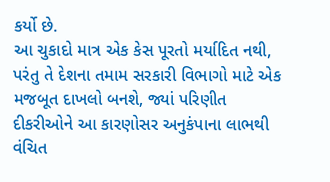કર્યો છે.
આ ચુકાદો માત્ર એક કેસ પૂરતો મર્યાદિત નથી, પરંતુ તે દેશના તમામ સરકારી વિભાગો માટે એક મજબૂત દાખલો બનશે, જ્યાં પરિણીત દીકરીઓને આ કારણોસર અનુકંપાના લાભથી વંચિત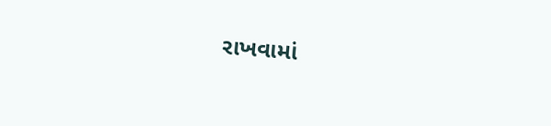રાખવામાં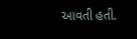આવતી હતી.